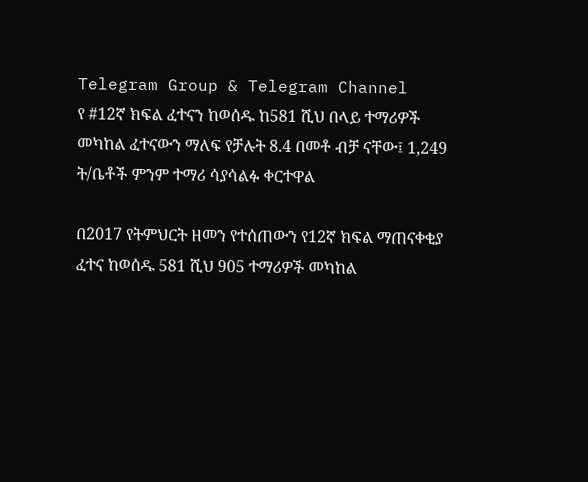Telegram Group & Telegram Channel
የ #12ኛ ክፍል ፈተናን ከወሰዱ ከ581 ሺህ በላይ ተማሪዎች መካከል ፈተናውን ማለፍ የቻሉት 8.4 በመቶ ብቻ ናቸው፤ 1,249 ት/ቤቶች ምንም ተማሪ ሳያሳልፉ ቀርተዋል

በ2017 የትምህርት ዘመን የተሰጠውን የ12ኛ ክፍል ማጠናቀቂያ ፈተና ከወሰዱ 581 ሺህ 905 ተማሪዎች መካከል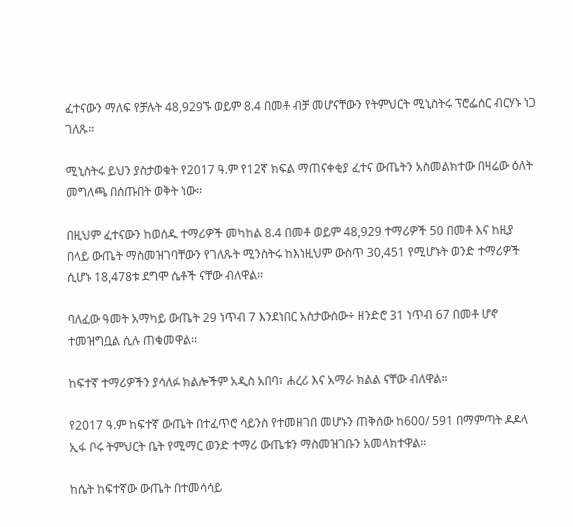ፈተናውን ማለፍ የቻሉት 48,929ኙ ወይም 8.4 በመቶ ብቻ መሆናቸውን የትምህርት ሚኒስትሩ ፕሮፌሰር ብርሃኑ ነጋ ገለጹ።

ሚኒስትሩ ይህን ያስታወቁት የ2017 ዓ.ም የ12ኛ ክፍል ማጠናቀቂያ ፈተና ውጤትን አስመልክተው በዛሬው ዕለት መግለጫ በሰጡበት ወቅት ነው፡፡

በዚህም ፈተናውን ከወሰዱ ተማሪዎች መካከል 8.4 በመቶ ወይም 48,929 ተማሪዎች 50 በመቶ እና ከዚያ በላይ ውጤት ማስመዝገባቸውን የገለጹት ሚንስትሩ ከእነዚህም ውስጥ 30,451 የሚሆኑት ወንድ ተማሪዎች ሲሆኑ 18,478ቱ ደግሞ ሴቶች ናቸው ብለዋል።

ባለፈው ዓመት አማካይ ውጤት 29 ነጥብ 7 እንደነበር አስታውሰው÷ ዘንድሮ 31 ነጥብ 67 በመቶ ሆኖ ተመዝግቧል ሲሉ ጠቁመዋል፡፡

ከፍተኛ ተማሪዎችን ያሳለፉ ክልሎችም አዲስ አበባ፣ ሐረሪ እና አማራ ክልል ናቸው ብለዋል።

የ2017 ዓ.ም ከፍተኛ ውጤት በተፈጥሮ ሳይንስ የተመዘገበ መሆኑን ጠቅሰው ከ600/ 591 በማምጣት ዶዶላ ኢፋ ቦሩ ትምህርት ቤት የሚማር ወንድ ተማሪ ውጤቱን ማስመዝገቡን አመላክተዋል።

ከሴት ከፍተኛው ውጤት በተመሳሳይ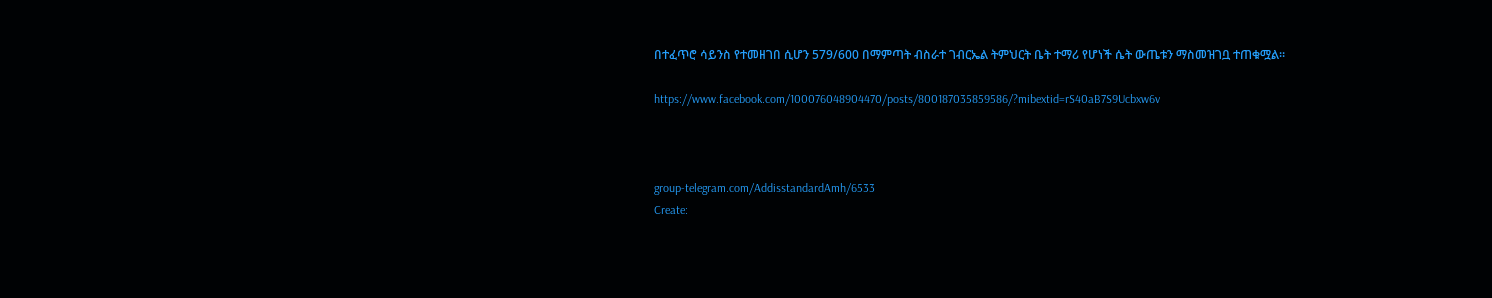በተፈጥሮ ሳይንስ የተመዘገበ ሲሆን 579/600 በማምጣት ብስራተ ገብርኤል ትምህርት ቤት ተማሪ የሆነች ሴት ውጤቱን ማስመዝገቧ ተጠቁሟል።

https://www.facebook.com/100076048904470/posts/800187035859586/?mibextid=rS40aB7S9Ucbxw6v



group-telegram.com/AddisstandardAmh/6533
Create: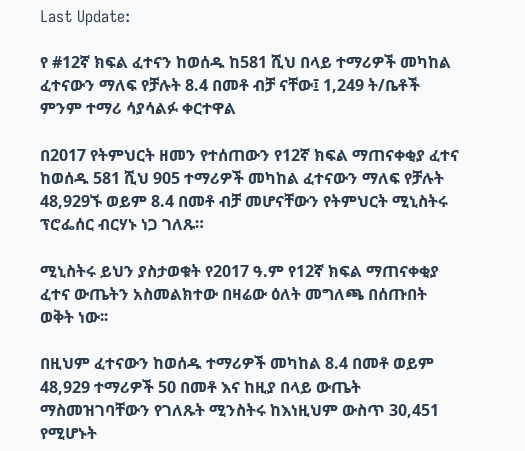Last Update:

የ #12ኛ ክፍል ፈተናን ከወሰዱ ከ581 ሺህ በላይ ተማሪዎች መካከል ፈተናውን ማለፍ የቻሉት 8.4 በመቶ ብቻ ናቸው፤ 1,249 ት/ቤቶች ምንም ተማሪ ሳያሳልፉ ቀርተዋል

በ2017 የትምህርት ዘመን የተሰጠውን የ12ኛ ክፍል ማጠናቀቂያ ፈተና ከወሰዱ 581 ሺህ 905 ተማሪዎች መካከል ፈተናውን ማለፍ የቻሉት 48,929ኙ ወይም 8.4 በመቶ ብቻ መሆናቸውን የትምህርት ሚኒስትሩ ፕሮፌሰር ብርሃኑ ነጋ ገለጹ።

ሚኒስትሩ ይህን ያስታወቁት የ2017 ዓ.ም የ12ኛ ክፍል ማጠናቀቂያ ፈተና ውጤትን አስመልክተው በዛሬው ዕለት መግለጫ በሰጡበት ወቅት ነው፡፡

በዚህም ፈተናውን ከወሰዱ ተማሪዎች መካከል 8.4 በመቶ ወይም 48,929 ተማሪዎች 50 በመቶ እና ከዚያ በላይ ውጤት ማስመዝገባቸውን የገለጹት ሚንስትሩ ከእነዚህም ውስጥ 30,451 የሚሆኑት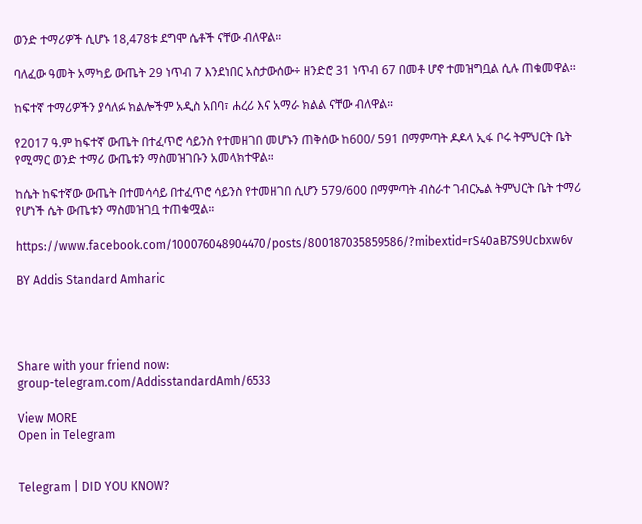ወንድ ተማሪዎች ሲሆኑ 18,478ቱ ደግሞ ሴቶች ናቸው ብለዋል።

ባለፈው ዓመት አማካይ ውጤት 29 ነጥብ 7 እንደነበር አስታውሰው÷ ዘንድሮ 31 ነጥብ 67 በመቶ ሆኖ ተመዝግቧል ሲሉ ጠቁመዋል፡፡

ከፍተኛ ተማሪዎችን ያሳለፉ ክልሎችም አዲስ አበባ፣ ሐረሪ እና አማራ ክልል ናቸው ብለዋል።

የ2017 ዓ.ም ከፍተኛ ውጤት በተፈጥሮ ሳይንስ የተመዘገበ መሆኑን ጠቅሰው ከ600/ 591 በማምጣት ዶዶላ ኢፋ ቦሩ ትምህርት ቤት የሚማር ወንድ ተማሪ ውጤቱን ማስመዝገቡን አመላክተዋል።

ከሴት ከፍተኛው ውጤት በተመሳሳይ በተፈጥሮ ሳይንስ የተመዘገበ ሲሆን 579/600 በማምጣት ብስራተ ገብርኤል ትምህርት ቤት ተማሪ የሆነች ሴት ውጤቱን ማስመዝገቧ ተጠቁሟል።

https://www.facebook.com/100076048904470/posts/800187035859586/?mibextid=rS40aB7S9Ucbxw6v

BY Addis Standard Amharic




Share with your friend now:
group-telegram.com/AddisstandardAmh/6533

View MORE
Open in Telegram


Telegram | DID YOU KNOW?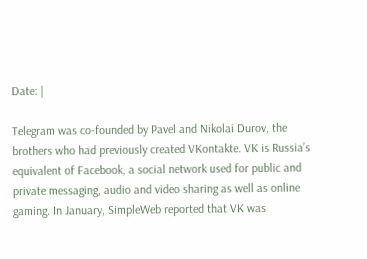Date: |

Telegram was co-founded by Pavel and Nikolai Durov, the brothers who had previously created VKontakte. VK is Russia’s equivalent of Facebook, a social network used for public and private messaging, audio and video sharing as well as online gaming. In January, SimpleWeb reported that VK was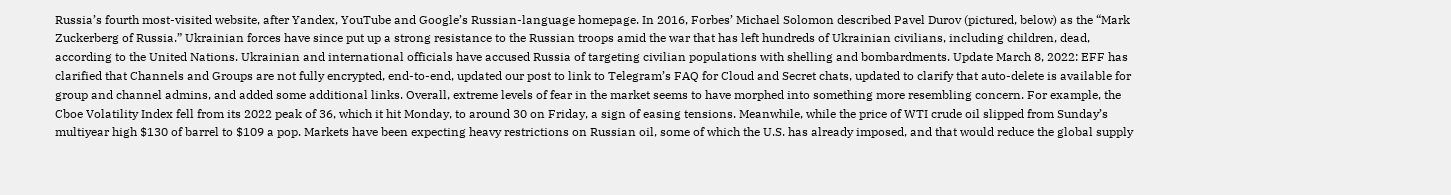Russia’s fourth most-visited website, after Yandex, YouTube and Google’s Russian-language homepage. In 2016, Forbes’ Michael Solomon described Pavel Durov (pictured, below) as the “Mark Zuckerberg of Russia.” Ukrainian forces have since put up a strong resistance to the Russian troops amid the war that has left hundreds of Ukrainian civilians, including children, dead, according to the United Nations. Ukrainian and international officials have accused Russia of targeting civilian populations with shelling and bombardments. Update March 8, 2022: EFF has clarified that Channels and Groups are not fully encrypted, end-to-end, updated our post to link to Telegram’s FAQ for Cloud and Secret chats, updated to clarify that auto-delete is available for group and channel admins, and added some additional links. Overall, extreme levels of fear in the market seems to have morphed into something more resembling concern. For example, the Cboe Volatility Index fell from its 2022 peak of 36, which it hit Monday, to around 30 on Friday, a sign of easing tensions. Meanwhile, while the price of WTI crude oil slipped from Sunday’s multiyear high $130 of barrel to $109 a pop. Markets have been expecting heavy restrictions on Russian oil, some of which the U.S. has already imposed, and that would reduce the global supply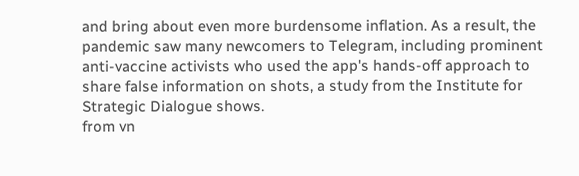and bring about even more burdensome inflation. As a result, the pandemic saw many newcomers to Telegram, including prominent anti-vaccine activists who used the app's hands-off approach to share false information on shots, a study from the Institute for Strategic Dialogue shows.
from vn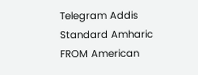Telegram Addis Standard Amharic
FROM American